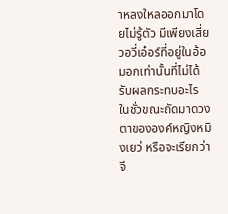าหลงใหลออกมาโดยไม่รู้ตัว มีเพียงเสี่ยวอวี่เอ๋อร์ที่อยู่ในอ้อมอกเท่านั้นที่ไม่ได้รับผลกระทบอะไร ในชั่วขณะถัดมาดวงตาขององค์หญิงหมิงเยว่ หรือจะเรียกว่าจี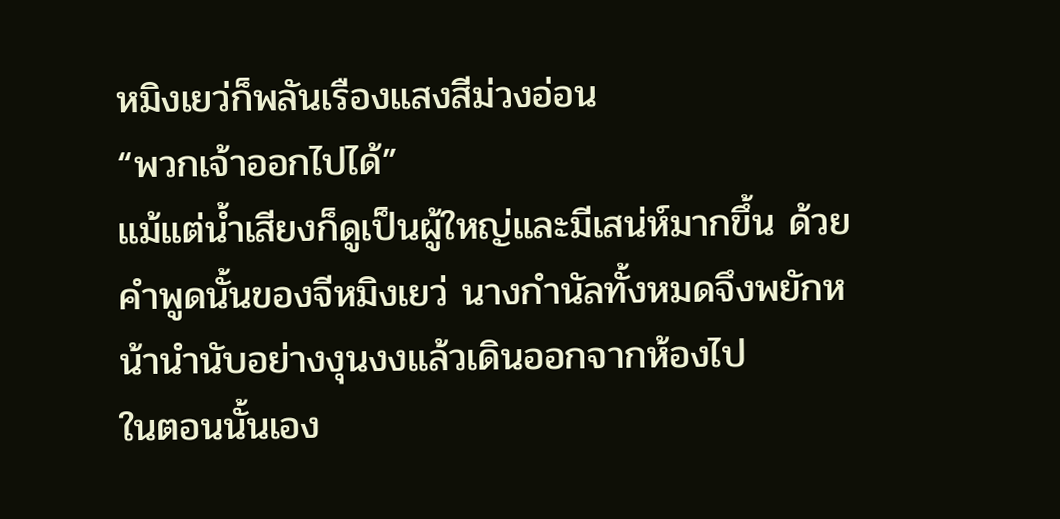หมิงเยว่ก็พลันเรืองแสงสีม่วงอ่อน
“พวกเจ้าออกไปได้”
แม้แต่น้ำเสียงก็ดูเป็นผู้ใหญ่และมีเสน่ห์มากขึ้น ด้วยคำพูดนั้นของจีหมิงเยว่ นางกำนัลทั้งหมดจึงพยักหน้านำนับอย่างงุนงงแล้วเดินออกจากห้องไป
ในตอนนั้นเอง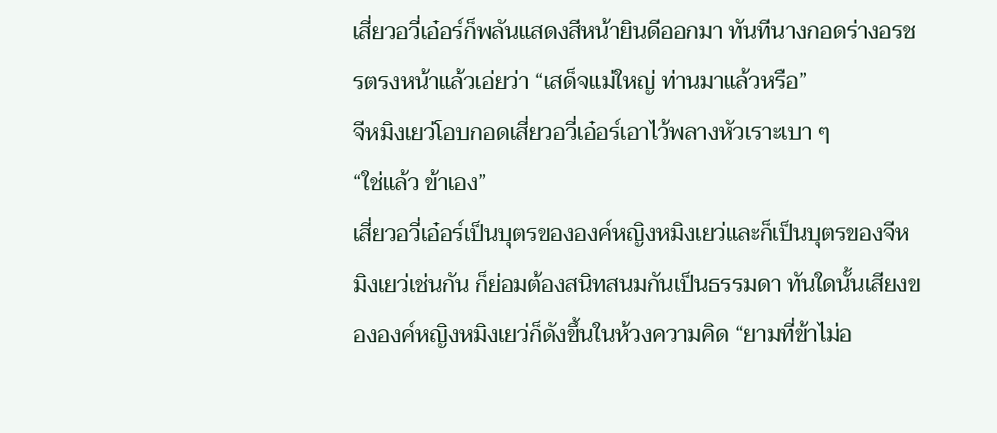เสี่ยวอวี่เอ๋อร์ก็พลันแสดงสีหน้ายินดีออกมา ทันทีนางกอดร่างอรชรตรงหน้าแล้วเอ่ยว่า “เสด็จแม่ใหญ่ ท่านมาแล้วหรือ”
จีหมิงเยว่โอบกอดเสี่ยวอวี่เอ๋อร์เอาไว้พลางหัวเราะเบา ๆ
“ใช่แล้ว ข้าเอง”
เสี่ยวอวี่เอ๋อร์เป็นบุตรขององค์หญิงหมิงเยว่และก็เป็นบุตรของจีหมิงเยว่เช่นกัน ก็ย่อมต้องสนิทสนมกันเป็นธรรมดา ทันใดนั้นเสียงขององค์หญิงหมิงเยว่ก็ดังขึ้นในห้วงความคิด “ยามที่ข้าไม่อ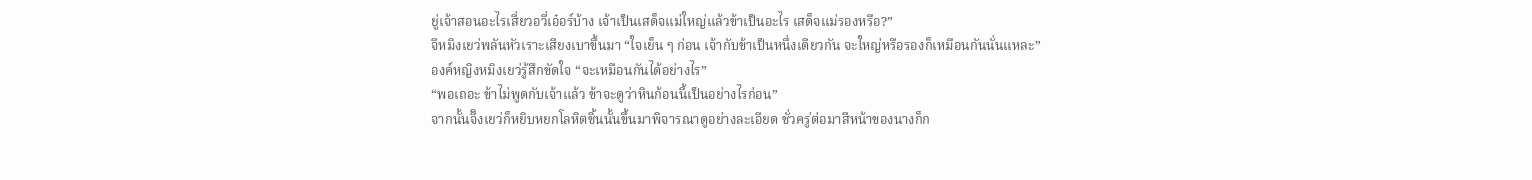ยู่เจ้าสอนอะไรเสี่ยวอวี่เอ๋อร์บ้าง เจ้าเป็นเสด็จแม่ใหญ่แล้วข้าเป็นอะไร เสด็จแม่รองหรือ?”
จีหมิงเยว่พลันหัวเราะเสียงเบาขึ้นมา “ใจเย็น ๆ ก่อน เจ้ากับข้าเป็นหนึ่งเดียวกัน จะใหญ่หรือรองก็เหมือนกันนั่นแหละ”
องค์หญิงหมิงเยว่รู้สึกขัดใจ “จะเหมือนกันได้อย่างไร”
“พอเถอะ ข้าไม่พูดกับเจ้าแล้ว ข้าจะดูว่าหินก้อนนี้เป็นอย่างไรก่อน”
จากนั้นจีิงเยว่ก็หยิบหยกโลหิตชิ้นนั้นขึ้นมาพิจารณาดูอย่างละเอียด ชั่วครู่ต่อมาสีหน้าของนางก็ก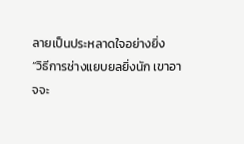ลายเป็นประหลาดใจอย่างยิ่ง
“วิธีการช่างแยบยลยิ่งนัก เขาอาจจะ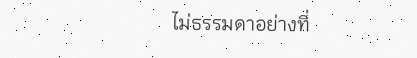ไม่ธรรมดาอย่างที่